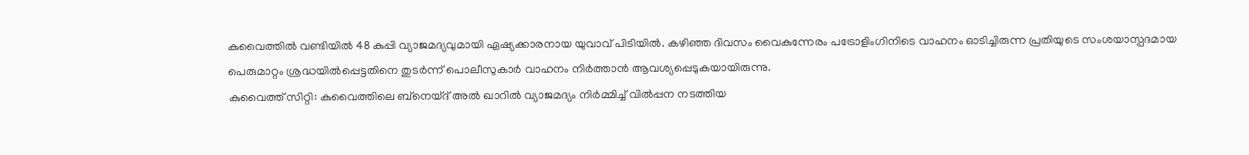കുവൈത്തിൽ വണ്ടിയിൽ 48 കുപ്പി വ്യാജമദ്യവുമായി ഏഷ്യക്കാരനായ യുവാവ് പിടിയിൽ. കഴിഞ്ഞ ദിവസം വൈകുന്നേരം പട്രോളിംഗിനിടെ വാഹനം ഓടിച്ചിരുന്ന പ്രതിയുടെ സംശയാസ്പദമായ പെരുമാറ്റം ശ്രദ്ധയിൽപ്പെട്ടതിനെ തുടർന്ന് പൊലീസുകാർ വാഹനം നിർത്താൻ ആവശ്യപ്പെടുകയായിരുന്നു.
കുവൈത്ത് സിറ്റി: കുവൈത്തിലെ ബ്നെയ്ദ് അൽ ഖാറിൽ വ്യാജമദ്യം നിർമ്മിച്ച് വിൽപ്പന നടത്തിയ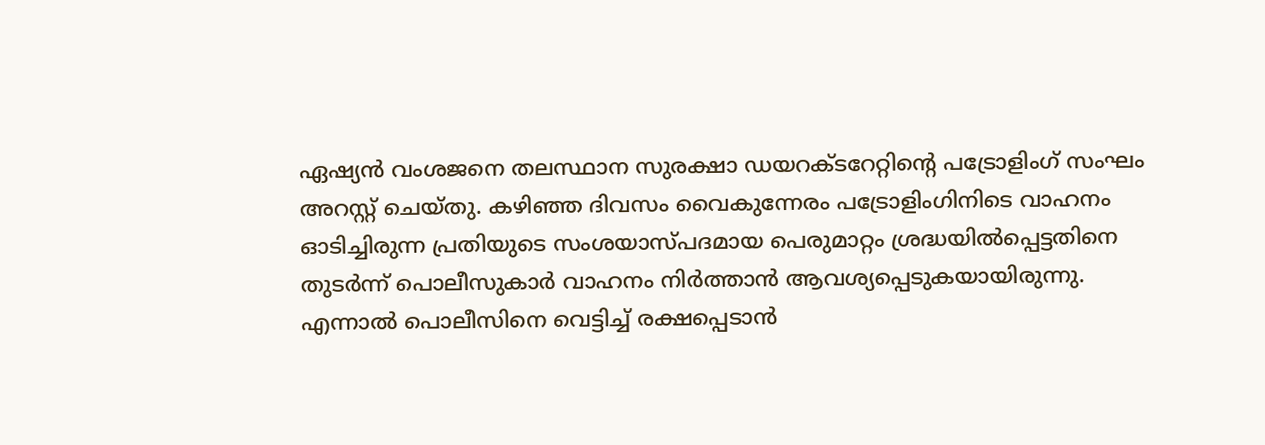ഏഷ്യൻ വംശജനെ തലസ്ഥാന സുരക്ഷാ ഡയറക്ടറേറ്റിന്റെ പട്രോളിംഗ് സംഘം അറസ്റ്റ് ചെയ്തു. കഴിഞ്ഞ ദിവസം വൈകുന്നേരം പട്രോളിംഗിനിടെ വാഹനം ഓടിച്ചിരുന്ന പ്രതിയുടെ സംശയാസ്പദമായ പെരുമാറ്റം ശ്രദ്ധയിൽപ്പെട്ടതിനെ തുടർന്ന് പൊലീസുകാർ വാഹനം നിർത്താൻ ആവശ്യപ്പെടുകയായിരുന്നു. എന്നാൽ പൊലീസിനെ വെട്ടിച്ച് രക്ഷപ്പെടാൻ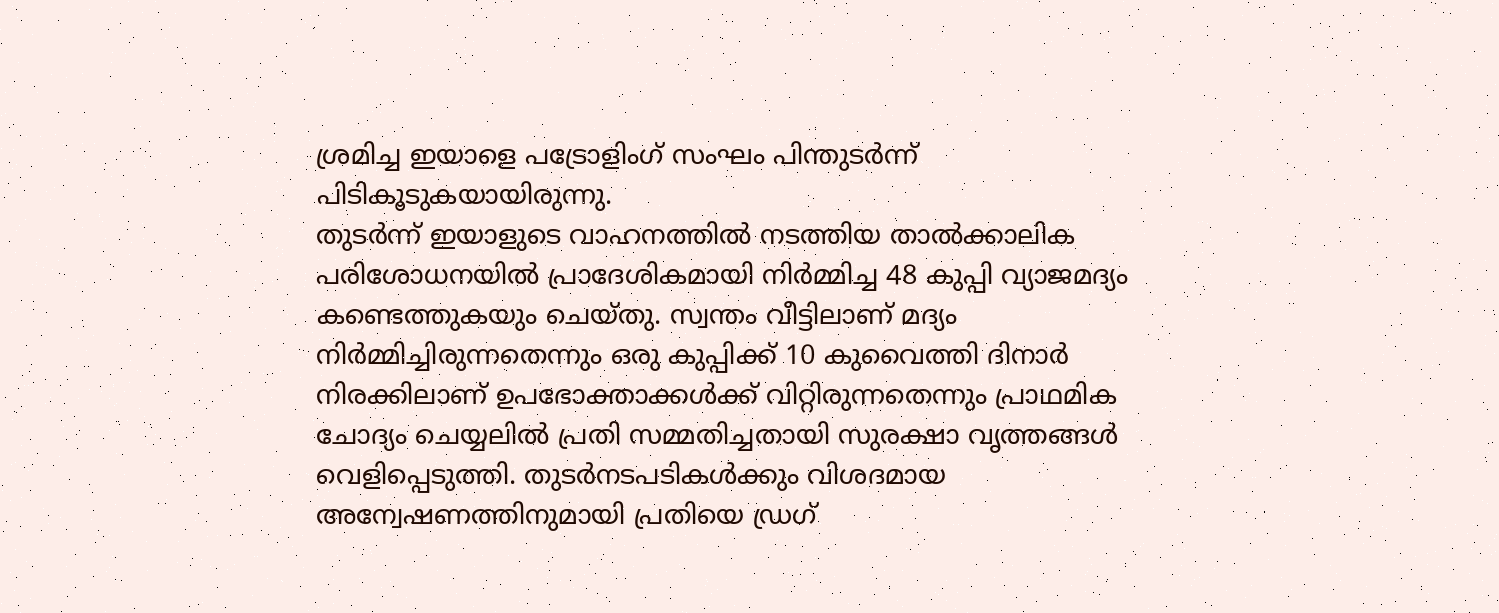ശ്രമിച്ച ഇയാളെ പട്രോളിംഗ് സംഘം പിന്തുടർന്ന് പിടികൂടുകയായിരുന്നു.
തുടർന്ന് ഇയാളുടെ വാഹനത്തിൽ നടത്തിയ താൽക്കാലിക പരിശോധനയിൽ പ്രാദേശികമായി നിർമ്മിച്ച 48 കുപ്പി വ്യാജമദ്യം കണ്ടെത്തുകയും ചെയ്തു. സ്വന്തം വീട്ടിലാണ് മദ്യം നിർമ്മിച്ചിരുന്നതെന്നും ഒരു കുപ്പിക്ക് 10 കുവൈത്തി ദിനാർ നിരക്കിലാണ് ഉപഭോക്താക്കൾക്ക് വിറ്റിരുന്നതെന്നും പ്രാഥമിക ചോദ്യം ചെയ്യലിൽ പ്രതി സമ്മതിച്ചതായി സുരക്ഷാ വൃത്തങ്ങൾ വെളിപ്പെടുത്തി. തുടർനടപടികൾക്കും വിശദമായ അന്വേഷണത്തിനുമായി പ്രതിയെ ഡ്രഗ്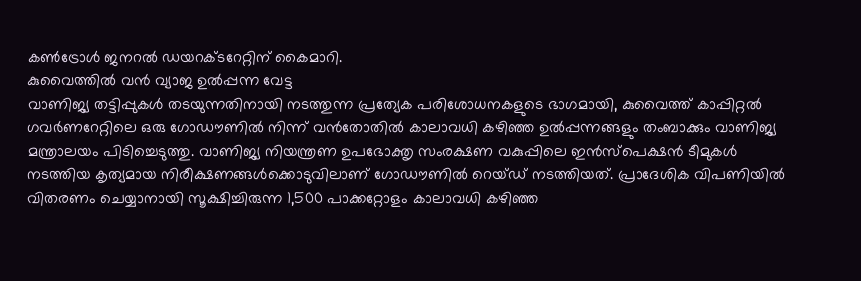കൺട്രോൾ ജനറൽ ഡയറക്ടറേറ്റിന് കൈമാറി.
കുവൈത്തിൽ വൻ വ്യാജ ഉൽപ്പന്ന വേട്ട
വാണിജ്യ തട്ടിപ്പുകൾ തടയുന്നതിനായി നടത്തുന്ന പ്രത്യേക പരിശോധനകളുടെ ഭാഗമായി, കുവൈത്ത് കാപ്പിറ്റൽ ഗവർണറേറ്റിലെ ഒരു ഗോഡൗണിൽ നിന്ന് വൻതോതിൽ കാലാവധി കഴിഞ്ഞ ഉൽപ്പന്നങ്ങളും തംബാക്കും വാണിജ്യ മന്ത്രാലയം പിടിച്ചെടുത്തു. വാണിജ്യ നിയന്ത്രണ ഉപഭോക്തൃ സംരക്ഷണ വകുപ്പിലെ ഇൻസ്പെക്ഷൻ ടീമുകൾ നടത്തിയ കൃത്യമായ നിരീക്ഷണങ്ങൾക്കൊടുവിലാണ് ഗോഡൗണിൽ റെയ്ഡ് നടത്തിയത്. പ്രാദേശിക വിപണിയിൽ വിതരണം ചെയ്യാനായി സൂക്ഷിച്ചിരുന്ന 1,500 പാക്കറ്റോളം കാലാവധി കഴിഞ്ഞ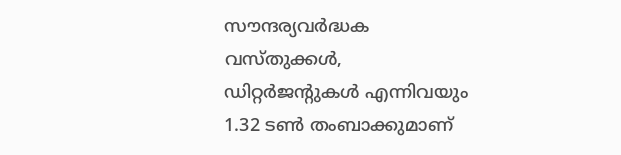സൗന്ദര്യവർദ്ധക വസ്തുക്കൾ, ഡിറ്റർജന്റുകൾ എന്നിവയും 1.32 ടൺ തംബാക്കുമാണ്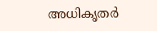അധികൃതർ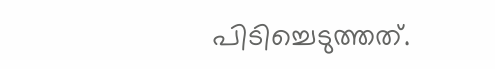പിടിച്ചെടുത്തത്.